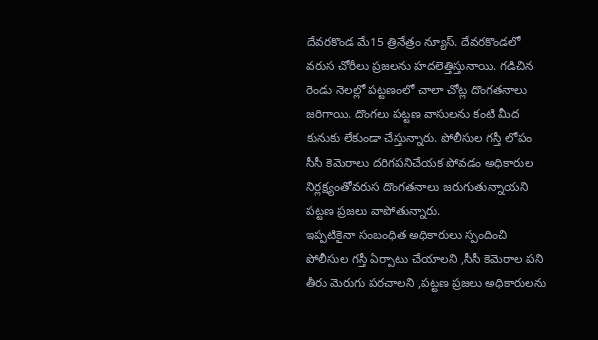దేవరకొండ మే15 త్రినేత్రం న్యూస్. దేవరకొండలో వరుస చోరీలు ప్రజలను హదలెత్తిస్తునాయి. గడిచిన రెండు నెలల్లో పట్టణంలో చాలా చోట్ల దొంగతనాలు జరిగాయి. దొంగలు పట్టణ వాసులను కంటి మీద కునుకు లేకుండా చేస్తున్నారు. పోలీసుల గస్తీ లోపం సీసీ కెమెరాలు దరిగపనిచేయక పోవడం అధికారుల నిర్లక్ష్యంతోవరుస దొంగతనాలు జరుగుతున్నాయని పట్టణ ప్రజలు వాపోతున్నారు.
ఇప్పటికైనా సంబంధిత అధికారులు స్పందించి పోలీసుల గస్తీ ఏర్పాటు చేయాలని ,సీసీ కెమెరాల పని తీరు మెరుగు పరచాలని ,పట్టణ ప్రజలు అధికారులను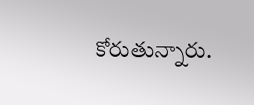కోరుతున్నారు.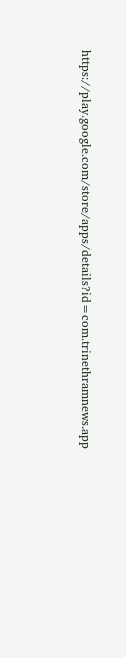https://play.google.com/store/apps/details?id=com.trinethramnews.app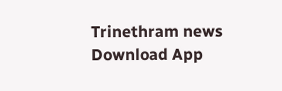Trinethram news
Download App